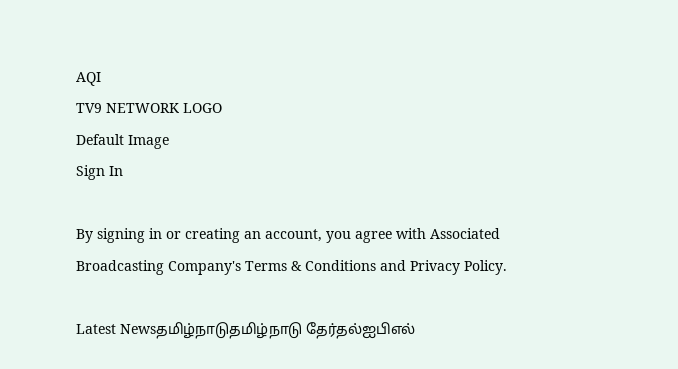AQI
TV9 NETWORK LOGO
Default Image
Sign In

By signing in or creating an account, you agree with Associated Broadcasting Company's Terms & Conditions and Privacy Policy.

Latest Newsதமிழ்நாடுதமிழ்நாடு தேர்தல்ஐபிஎல்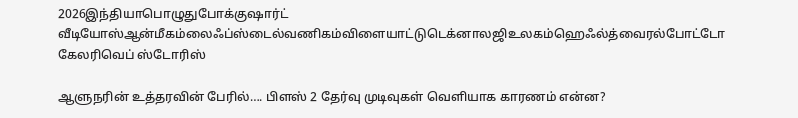2026இந்தியாபொழுதுபோக்குஷார்ட் வீடியோஸ்ஆன்மீகம்லைஃப்ஸ்டைல்வணிகம்விளையாட்டுடெக்னாலஜிஉலகம்ஹெஃல்த்வைரல்போட்டோ கேலரிவெப் ஸ்டோரிஸ்

ஆளுநரின் உத்தரவின் பேரில்…. பிளஸ் 2 தேர்வு முடிவுகள் வெளியாக காரணம் என்ன?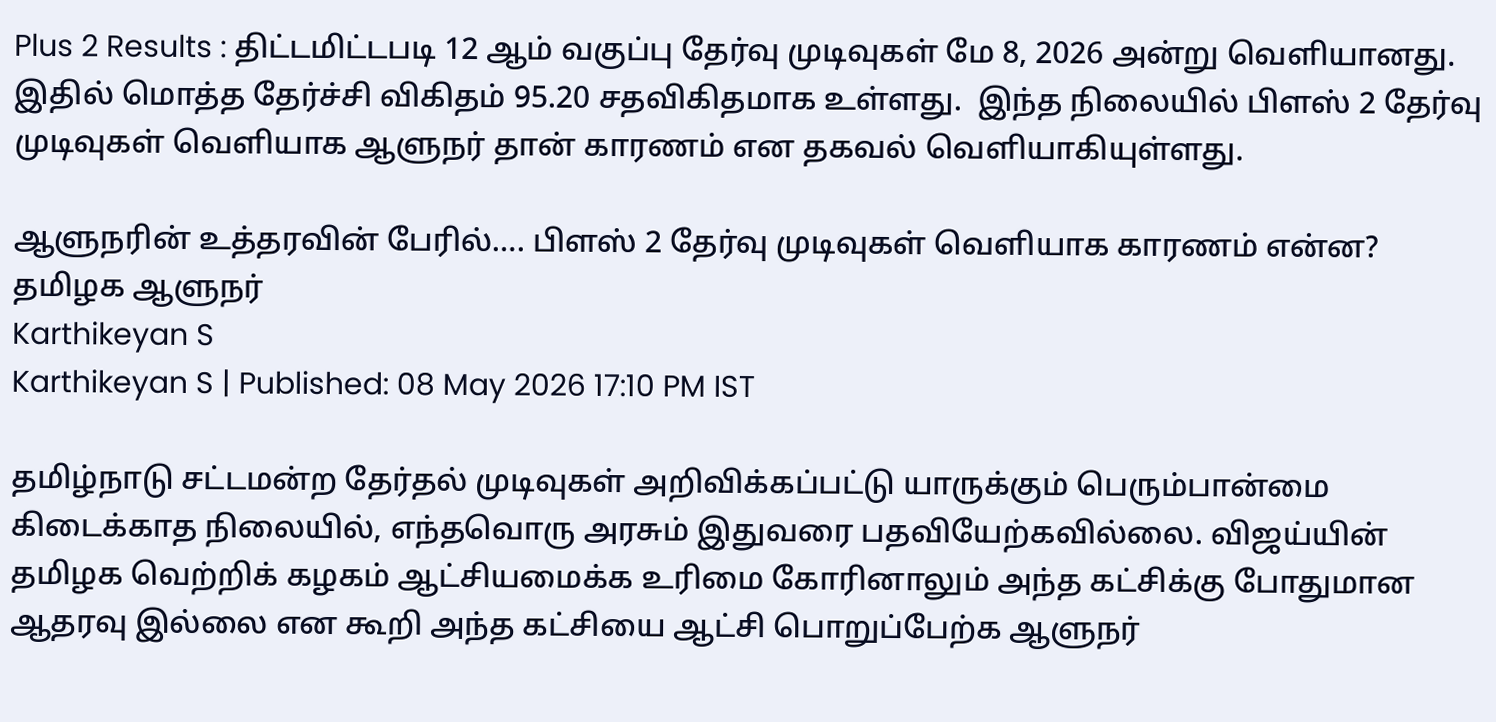Plus 2 Results : திட்டமிட்டபடி 12 ஆம் வகுப்பு தேர்வு முடிவுகள் மே 8, 2026 அன்று வெளியானது. இதில் மொத்த தேர்ச்சி விகிதம் 95.20 சதவிகிதமாக உள்ளது.  இந்த நிலையில் பிளஸ் 2 தேர்வு முடிவுகள் வெளியாக ஆளுநர் தான் காரணம் என தகவல் வெளியாகியுள்ளது.

ஆளுநரின் உத்தரவின் பேரில்…. பிளஸ் 2 தேர்வு முடிவுகள் வெளியாக காரணம் என்ன?
தமிழக ஆளுநர்
Karthikeyan S
Karthikeyan S | Published: 08 May 2026 17:10 PM IST

தமிழ்நாடு சட்டமன்ற தேர்தல் முடிவுகள் அறிவிக்கப்பட்டு யாருக்கும் பெரும்பான்மை கிடைக்காத நிலையில், எந்தவொரு அரசும் இதுவரை பதவியேற்கவில்லை. விஜய்யின் தமிழக வெற்றிக் கழகம் ஆட்சியமைக்க உரிமை கோரினாலும் அந்த கட்சிக்கு போதுமான ஆதரவு இல்லை என கூறி அந்த கட்சியை ஆட்சி பொறுப்பேற்க ஆளுநர்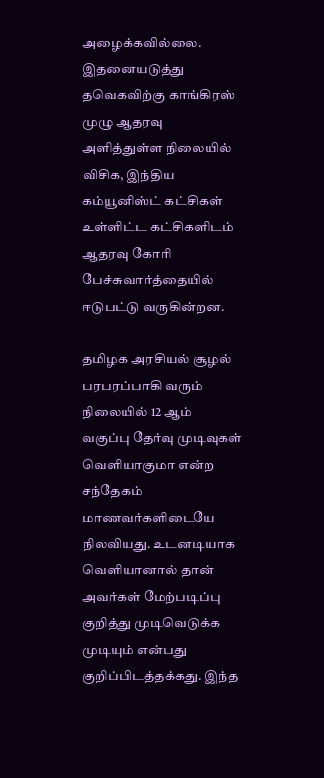அழைக்கவில்லை. இதனையடுத்து தவெகவிற்கு காங்கிரஸ் முழு ஆதரவு அளித்துள்ள நிலையில் விசிக, இந்திய கம்யூனிஸ்ட் கட்சிகள் உள்ளிட்ட கட்சிகளிடம் ஆதரவு கோரி பேச்சுவார்த்தையில் ஈடுபட்டு வருகின்றன.

தமிழக அரசியல் சூழல் பரபரப்பாகி வரும் நிலையில் 12 ஆம் வகுப்பு தேர்வு முடிவுகள் வெளியாகுமா என்ற சந்தேகம் மாணவர்களிடையே நிலவியது. உடனடியாக வெளியானால் தான் அவர்கள் மேற்படிப்பு குறித்து முடிவெடுக்க முடியும் என்பது குறிப்பிடத்தக்கது. இந்த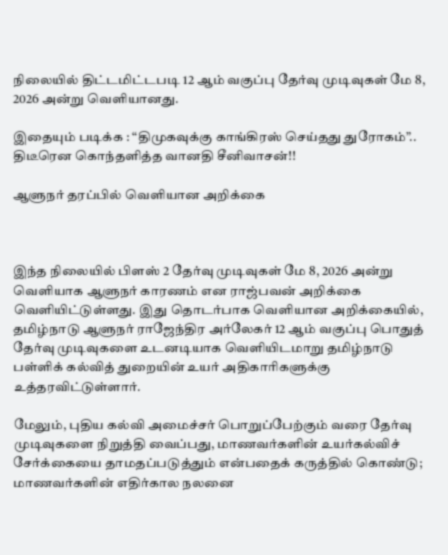நிலையில் திட்டமிட்டபடி 12 ஆம் வகுப்பு தேர்வு முடிவுகள் மே 8, 2026 அன்று வெளியானது.

இதையும் படிக்க : “திமுகவுக்கு காங்கிரஸ் செய்தது துரோகம்”.. திடீரென கொந்தளித்த வானதி சீனிவாசன்!!

ஆளுநர் தரப்பில் வெளியான அறிக்கை



இந்த நிலையில் பிளஸ் 2 தேர்வு முடிவுகள் மே 8, 2026 அன்று வெளியாக ஆளுநர் காரணம் என ராஜ்பவன் அறிக்கை வெளியிட்டுள்ளது. இது தொடர்பாக வெளியான அறிக்கையில், தமிழ்நாடு ஆளுநர் ராஜேந்திர அர்லேகர் 12 ஆம் வகுப்பு பொதுத் தேர்வு முடிவுகளை உடனடியாக வெளியிடமாறு தமிழ்நாடு பள்ளிக் கல்வித் துறையின் உயர் அதிகாரிகளுக்கு உத்தரவிட்டுள்ளார்.

மேலும், புதிய கல்வி அமைச்சர் பொறுப்பேற்கும் வரை தேர்வு முடிவுகளை நிறுத்தி வைப்பது, மாணவர்களின் உயர்கல்விச் சேர்க்கையை தாமதப்படுத்தும் என்பதைக் கருத்தில் கொண்டு; மாணவர்களின் எதிர்கால நலனை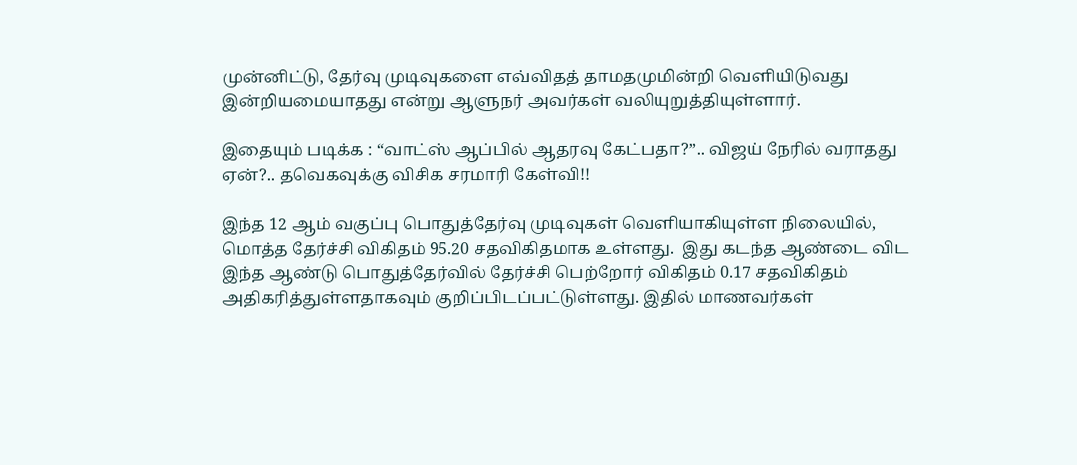முன்னிட்டு, தேர்வு முடிவுகளை எவ்விதத் தாமதமுமின்றி வெளியிடுவது இன்றியமையாதது என்று ஆளுநர் அவர்கள் வலியுறுத்தியுள்ளார்.

இதையும் படிக்க : “வாட்ஸ் ஆப்பில் ஆதரவு கேட்பதா?”.. விஜய் நேரில் வராதது ஏன்?.. தவெகவுக்கு விசிக சரமாரி கேள்வி!!

இந்த 12 ஆம் வகுப்பு பொதுத்தேர்வு முடிவுகள் வெளியாகியுள்ள நிலையில்,  மொத்த தேர்ச்சி விகிதம் 95.20 சதவிகிதமாக உள்ளது.  இது கடந்த ஆண்டை விட இந்த ஆண்டு பொதுத்தேர்வில் தேர்ச்சி பெற்றோர் விகிதம் 0.17 சதவிகிதம் அதிகரித்துள்ளதாகவும் குறிப்பிடப்பட்டுள்ளது. இதில் மாணவர்கள்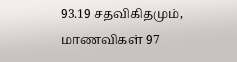93.19 சதவிகிதமும், மாணவிகள் 97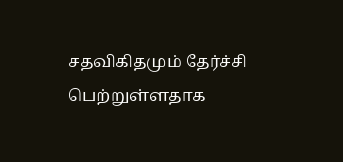சதவிகிதமும் தேர்ச்சி பெற்றுள்ளதாக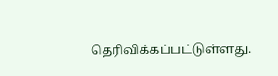தெரிவிக்கப்பட்டுள்ளது.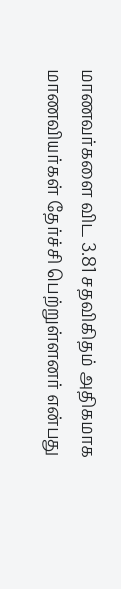மாணவர்களை விட 3.81 சதவிகிதம் அதிகமாக மாணவியர்கள் தேர்ச்சி பெற்றுள்ளனர் என்பது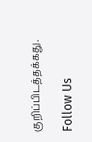குறிப்பிடத்தக்கது.

Follow Us